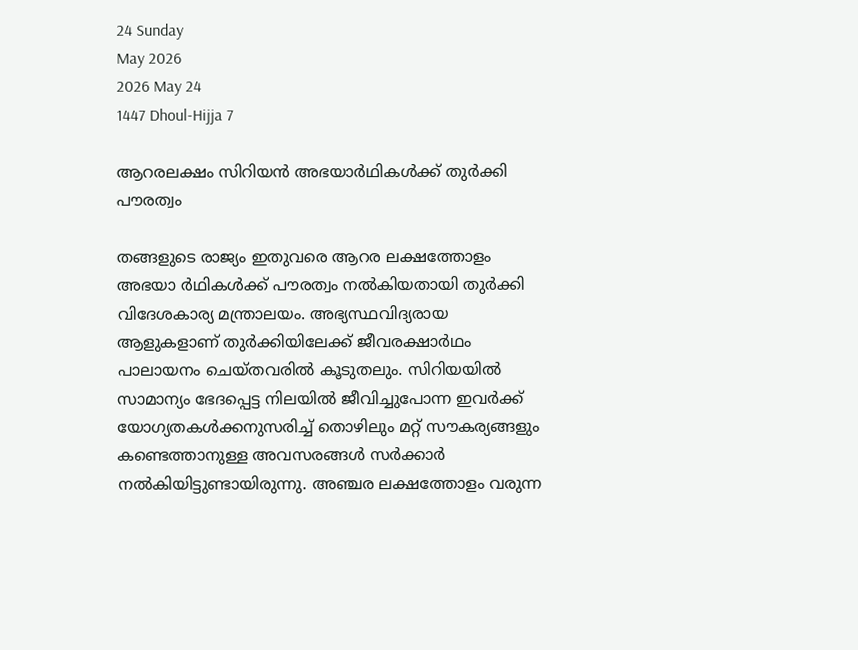24 Sunday
May 2026
2026 May 24
1447 Dhoul-Hijja 7

ആറരലക്ഷം സിറിയന്‍ അഭയാര്‍ഥികള്‍ക്ക് തുര്‍ക്കി പൗരത്വം

തങ്ങളുടെ രാജ്യം ഇതുവരെ ആറര ലക്ഷത്തോളം അഭയാ ര്‍ഥികള്‍ക്ക് പൗരത്വം നല്‍കിയതായി തുര്‍ക്കി വിദേശകാര്യ മന്ത്രാലയം. അഭ്യസ്ഥവിദ്യരായ ആളുകളാണ് തുര്‍ക്കിയിലേക്ക് ജീവരക്ഷാര്‍ഥം പാലായനം ചെയ്തവരില്‍ കൂടുതലും. സിറിയയില്‍ സാമാന്യം ഭേദപ്പെട്ട നിലയില്‍ ജീവിച്ചുപോന്ന ഇവര്‍ക്ക് യോഗ്യതകള്‍ക്കനുസരിച്ച് തൊഴിലും മറ്റ് സൗകര്യങ്ങളും കണ്ടെത്താനുള്ള അവസരങ്ങള്‍ സര്‍ക്കാര്‍ നല്‍കിയിട്ടുണ്ടായിരുന്നു. അഞ്ചര ലക്ഷത്തോളം വരുന്ന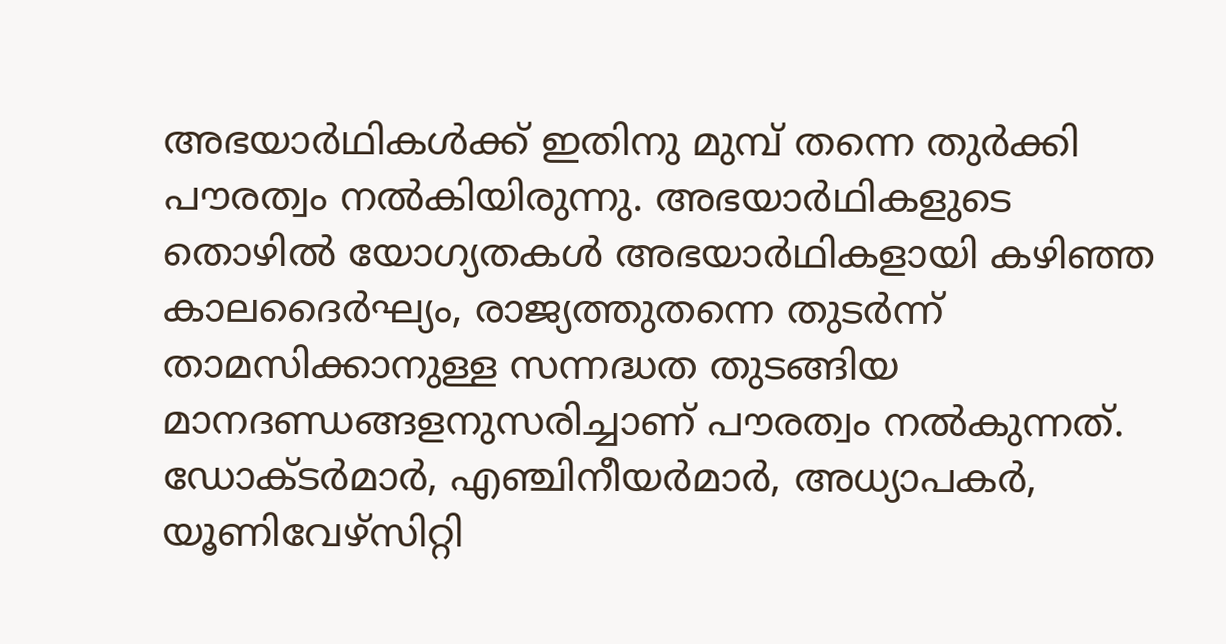അഭയാര്‍ഥികള്‍ക്ക് ഇതിനു മുമ്പ് തന്നെ തുര്‍ക്കി പൗരത്വം നല്‍കിയിരുന്നു. അഭയാര്‍ഥികളുടെ തൊഴില്‍ യോഗ്യതകള്‍ അഭയാര്‍ഥികളായി കഴിഞ്ഞ കാലദൈര്‍ഘ്യം, രാജ്യത്തുതന്നെ തുടര്‍ന്ന് താമസിക്കാനുള്ള സന്നദ്ധത തുടങ്ങിയ മാനദണ്ഡങ്ങളനുസരിച്ചാണ് പൗരത്വം നല്‍കുന്നത്. ഡോക്ടര്‍മാര്‍, എഞ്ചിനീയര്‍മാര്‍, അധ്യാപകര്‍, യൂണിവേഴ്‌സിറ്റി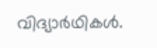വിദ്യാര്‍ഥികള്‍.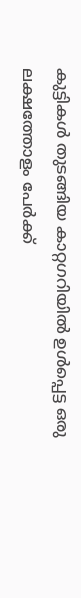കുട്ടികള്‍ തുടങ്ങിയ കാറ്റഗറിയില്‍ ഉള്‍പ്പെട്ട ഒരു ലക്ഷത്തോളം പേര്‍ക്ക്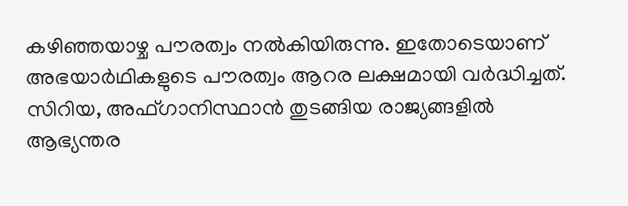കഴിഞ്ഞയാഴ്ച പൗരത്വം നല്‍കിയിരുന്നു. ഇതോടെയാണ് അഭയാര്‍ഥികളുടെ പൗരത്വം ആറര ലക്ഷമായി വര്‍ദ്ധിച്ചത്. സിറിയ, അഫ്ഗാനിസ്ഥാന്‍ തുടങ്ങിയ രാജ്യങ്ങളില്‍  ആഭ്യന്തര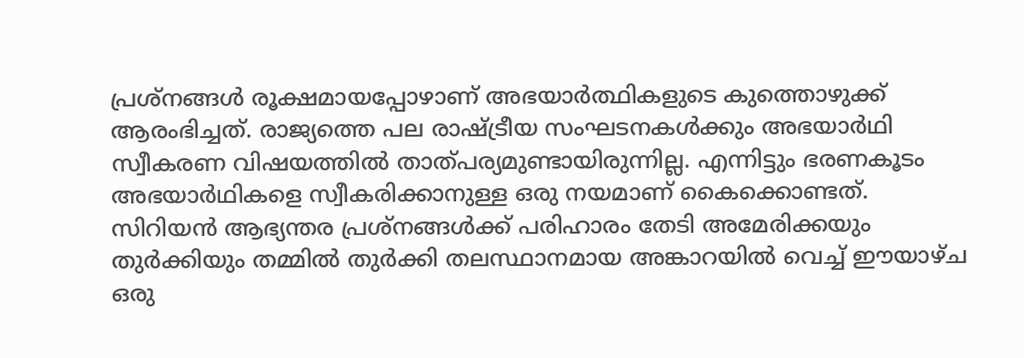പ്രശ്‌നങ്ങള്‍ രൂക്ഷമായപ്പോഴാണ് അഭയാര്‍ത്ഥികളുടെ കുത്തൊഴുക്ക് ആരംഭിച്ചത്. രാജ്യത്തെ പല രാഷ്ട്രീയ സംഘടനകള്‍ക്കും അഭയാര്‍ഥി സ്വീകരണ വിഷയത്തില്‍ താത്പര്യമുണ്ടായിരുന്നില്ല. എന്നിട്ടും ഭരണകൂടം അഭയാര്‍ഥികളെ സ്വീകരിക്കാനുള്ള ഒരു നയമാണ് കൈക്കൊണ്ടത്. സിറിയന്‍ ആഭ്യന്തര പ്രശ്‌നങ്ങള്‍ക്ക് പരിഹാരം തേടി അമേരിക്കയും തുര്‍ക്കിയും തമ്മില്‍ തുര്‍ക്കി തലസ്ഥാനമായ അങ്കാറയില്‍ വെച്ച് ഈയാഴ്ച ഒരു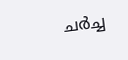ചര്‍ച്ച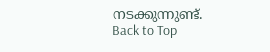നടക്കുന്നുണ്ട്.
Back to Top